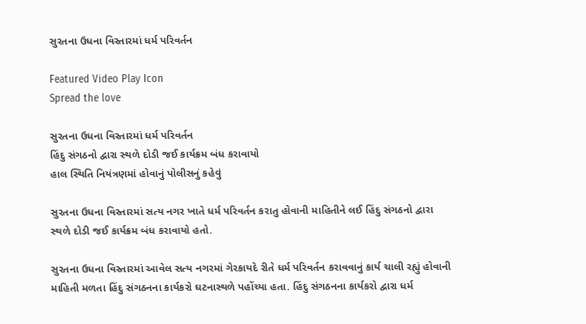સુરતના ઉધના વિસ્તારમાં ધર્મ પરિવર્તન

Featured Video Play Icon
Spread the love

સુરતના ઉધના વિસ્તારમાં ધર્મ પરિવર્તન
હિંદુ સંગઠનો દ્વારા સ્થળે દોડી જઈ કાર્યક્રમ બંધ કરાવાયો
હાલ સ્થિતિ નિયંત્રણમાં હોવાનું પોલીસનું કહેવું

સુરતના ઉધના વિસ્તારમાં સત્ય નગર ખાતે ધર્મ પરિવર્તન કરાતુ હોવાની માહિતીને લઈ હિંદુ સંગઠનો દ્વારા સ્થળે દોડી જઈ કાર્યક્રમ બંધ કરાવાયો હતો.

સુરતના ઉધના વિસ્તારમાં આવેલ સત્ય નગરમાં ગેરકાયદે રીતે ધર્મ પરિવર્તન કરાવવાનું કાર્ય ચાલી રહ્યું હોવાની માહિતી મળતા હિંદુ સંગઠનના કાર્યકરો ઘટનાસ્થળે પહોંચ્યા હતા. હિંદુ સંગઠનના કાર્યકરો દ્વારા ધર્મ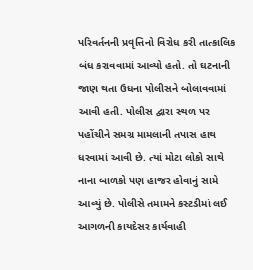પરિવર્તનની પ્રવૃત્તિનો વિરોધ કરી તાત્કાલિક બંધ કરાવવામાં આવ્યો હતો. તો ઘટનાની જાણ થતા ઉધના પોલીસને બોલાવવામાં આવી હતી. પોલીસ દ્વારા સ્થળ પર પહોંચીને સમગ્ર મામલાની તપાસ હાથ ધરવામાં આવી છે. ત્યાં મોટા લોકો સાથે નાના બાળકો પણ હાજર હોવાનું સામે આવ્યું છે. પોલીસે તમામને કસ્ટડીમાં લઈ આગળની કાયદેસર કાર્યવાહી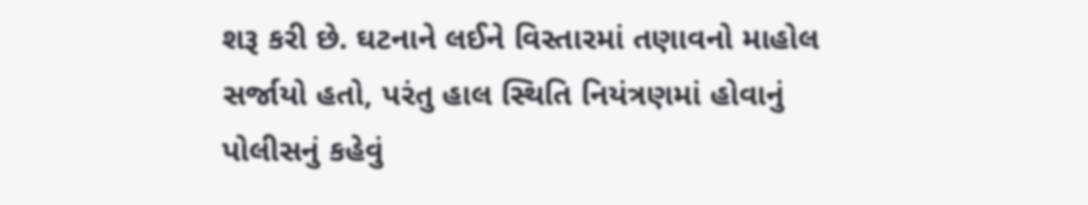શરૂ કરી છે. ઘટનાને લઈને વિસ્તારમાં તણાવનો માહોલ સર્જાયો હતો, પરંતુ હાલ સ્થિતિ નિયંત્રણમાં હોવાનું પોલીસનું કહેવું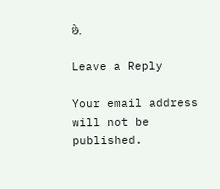છે.

Leave a Reply

Your email address will not be published.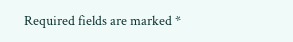Required fields are marked *